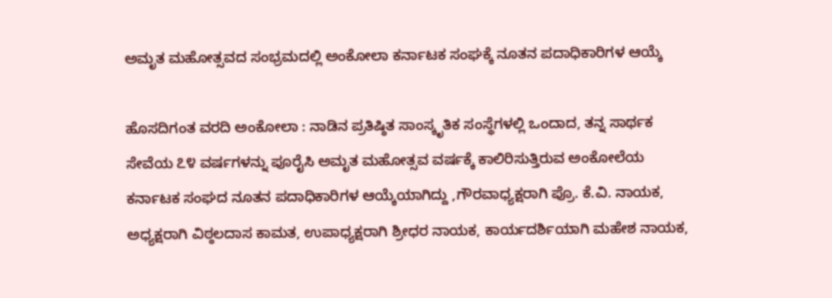ಅಮೃತ ಮಹೋತ್ಸವದ ಸಂಭ್ರಮದಲ್ಲಿ ಅಂಕೋಲಾ ಕರ್ನಾಟಕ ಸಂಘಕ್ಕೆ ನೂತನ ಪದಾಧಿಕಾರಿಗಳ ಆಯ್ಕೆ

ಹೊಸದಿಗಂತ ವರದಿ ಅಂಕೋಲಾ : ನಾಡಿನ ಪ್ರತಿಷ್ಠಿತ ಸಾಂಸ್ಕೃತಿಕ ಸಂಸ್ಥೆಗಳಲ್ಲಿ ಒಂದಾದ, ತನ್ನ ಸಾರ್ಥಕ ಸೇವೆಯ ೭೪ ವರ್ಷಗಳನ್ನು ಪೂರೈಸಿ ಅಮೃತ ಮಹೋತ್ಸವ ವರ್ಷಕ್ಕೆ ಕಾಲಿರಿಸುತ್ತಿರುವ ಅಂಕೋಲೆಯ ಕರ್ನಾಟಕ ಸಂಘದ ನೂತನ ಪದಾಧಿಕಾರಿಗಳ ಆಯ್ಕೆಯಾಗಿದ್ದು ,ಗೌರವಾಧ್ಯಕ್ಷರಾಗಿ ಪ್ರೊ. ಕೆ.ವಿ. ನಾಯಕ, ಅಧ್ಯಕ್ಷರಾಗಿ ವಿಠ್ಠಲದಾಸ ಕಾಮತ, ಉಪಾಧ್ಯಕ್ಷರಾಗಿ ಶ್ರೀಧರ ನಾಯಕ, ಕಾರ್ಯದರ್ಶಿಯಾಗಿ ಮಹೇಶ ನಾಯಕ,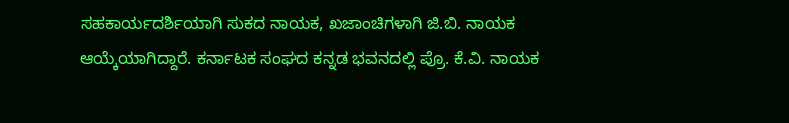ಸಹಕಾರ್ಯದರ್ಶಿಯಾಗಿ ಸುಕದ ನಾಯಕ, ಖಜಾಂಚಿಗಳಾಗಿ ಜಿ.ಬಿ. ನಾಯಕ ಆಯ್ಕೆಯಾಗಿದ್ದಾರೆ. ಕರ್ನಾಟಕ ಸಂಘದ ಕನ್ನಡ ಭವನದಲ್ಲಿ ಪ್ರೊ. ಕೆ.ವಿ. ನಾಯಕ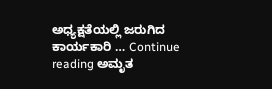ಅಧ್ಯಕ್ಷತೆಯಲ್ಲಿ ಜರುಗಿದ ಕಾರ್ಯಕಾರಿ … Continue reading ಅಮೃತ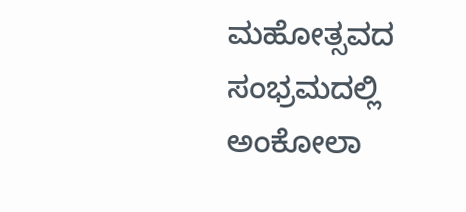ಮಹೋತ್ಸವದ ಸಂಭ್ರಮದಲ್ಲಿ ಅಂಕೋಲಾ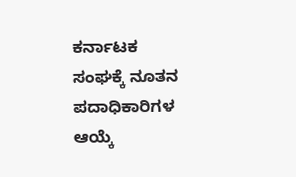ಕರ್ನಾಟಕ ಸಂಘಕ್ಕೆ ನೂತನ ಪದಾಧಿಕಾರಿಗಳ ಆಯ್ಕೆ